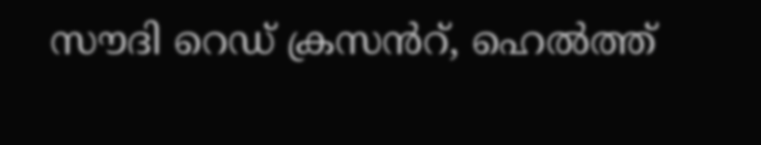സൗദി റെഡ് ക്രസൻറ്, ഹെൽത്ത്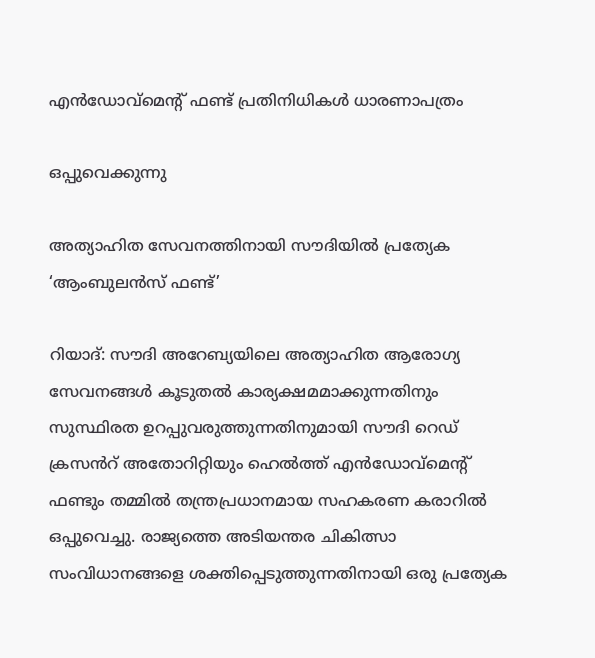എൻഡോവ്‌മെന്റ് ഫണ്ട് പ്രതിനിധികൾ ധാരണാപത്രം

ഒപ്പുവെക്കുന്നു

അത്യാഹിത സേവനത്തിനായി സൗദിയിൽ പ്രത്യേക ‘ആംബുലൻസ് ഫണ്ട്’

റിയാദ്: സൗദി അറേബ്യയിലെ അത്യാഹിത ആരോഗ്യ സേവനങ്ങൾ കൂടുതൽ കാര്യക്ഷമമാക്കുന്നതിനും സുസ്ഥിരത ഉറപ്പുവരുത്തുന്നതിനുമായി സൗദി റെഡ് ക്രസൻറ് അതോറിറ്റിയും ഹെൽത്ത് എൻഡോവ്‌മെന്റ് ഫണ്ടും തമ്മിൽ തന്ത്രപ്രധാനമായ സഹകരണ കരാറിൽ ഒപ്പുവെച്ചു. രാജ്യത്തെ അടിയന്തര ചികിത്സാ സംവിധാനങ്ങളെ ശക്തിപ്പെടുത്തുന്നതിനായി ഒരു പ്രത്യേക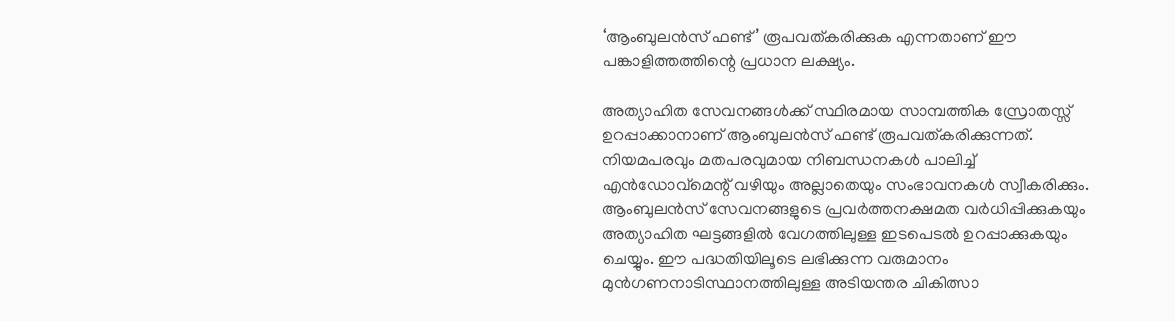‘ആംബുലൻസ് ഫണ്ട്’ രൂപവത്കരിക്കുക എന്നതാണ് ഈ പങ്കാളിത്തത്തിന്റെ പ്രധാന ലക്ഷ്യം.

അത്യാഹിത സേവനങ്ങൾക്ക് സ്ഥിരമായ സാമ്പത്തിക സ്രോതസ്സ് ഉറപ്പാക്കാനാണ് ആംബുലൻസ് ഫണ്ട് രൂപവത്കരിക്കുന്നത്. നിയമപരവും മതപരവുമായ നിബന്ധനകൾ പാലിച്ച് എൻഡോവ്മെന്റ് വഴിയും അല്ലാതെയും സംഭാവനകൾ സ്വീകരിക്കും. ആംബുലൻസ് സേവനങ്ങളുടെ പ്രവർത്തനക്ഷമത വർധിപ്പിക്കുകയും അത്യാഹിത ഘട്ടങ്ങളിൽ വേഗത്തിലുള്ള ഇടപെടൽ ഉറപ്പാക്കുകയും ചെയ്യും. ഈ പദ്ധതിയിലൂടെ ലഭിക്കുന്ന വരുമാനം മുൻഗണനാടിസ്ഥാനത്തിലുള്ള അടിയന്തര ചികിത്സാ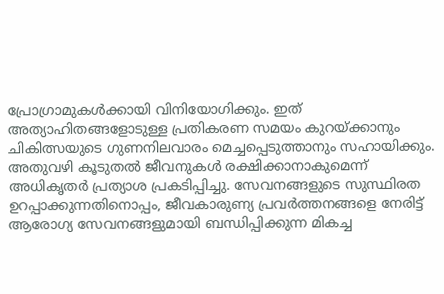പ്രോഗ്രാമുകൾക്കായി വിനിയോഗിക്കും. ഇത് അത്യാഹിതങ്ങളോടുള്ള പ്രതികരണ സമയം കുറയ്ക്കാനും ചികിത്സയുടെ ഗുണനിലവാരം മെച്ചപ്പെടുത്താനും സഹായിക്കും. അതുവഴി കൂടുതൽ ജീവനുകൾ രക്ഷിക്കാനാകുമെന്ന് അധികൃതർ പ്രത്യാശ പ്രകടിപ്പിച്ചു. സേവനങ്ങളുടെ സുസ്ഥിരത ഉറപ്പാക്കുന്നതിനൊപ്പം, ജീവകാരുണ്യ പ്രവർത്തനങ്ങളെ നേരിട്ട് ആരോഗ്യ സേവനങ്ങളുമായി ബന്ധിപ്പിക്കുന്ന മികച്ച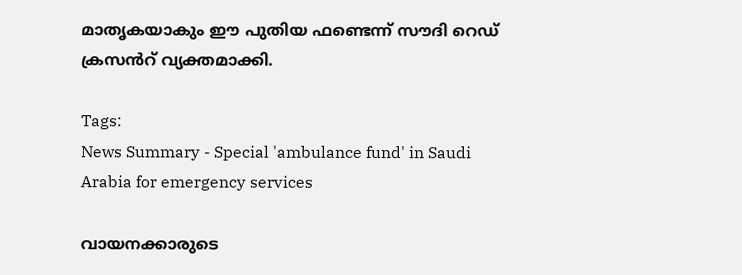മാതൃകയാകും ഈ പുതിയ ഫണ്ടെന്ന് സൗദി റെഡ് ക്രസൻറ് വ്യക്തമാക്കി.

Tags:
News Summary - Special 'ambulance fund' in Saudi Arabia for emergency services

വായനക്കാരുടെ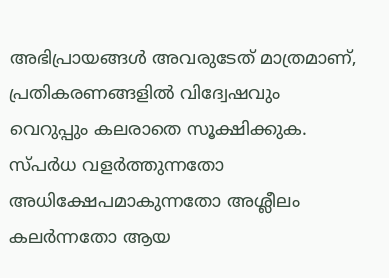അഭിപ്രായങ്ങള്‍ അവരുടേത് മാത്രമാണ്, പ്രതികരണങ്ങളിൽ വിദ്വേഷവും വെറുപ്പും കലരാതെ സൂക്ഷിക്കുക. സ്പർധ വളർത്തുന്നതോ അധിക്ഷേപമാകുന്നതോ അശ്ലീലം കലർന്നതോ ആയ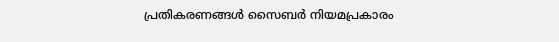പ്രതികരണങ്ങൾ സൈബർ നിയമപ്രകാരം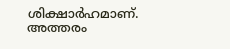ശിക്ഷാർഹമാണ്. അത്തരം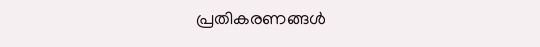പ്രതികരണങ്ങൾ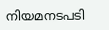നിയമനടപടി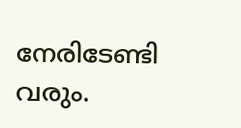നേരിടേണ്ടി വരും.